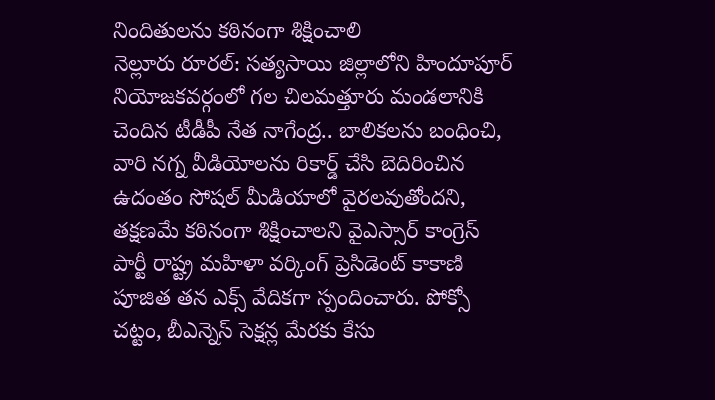నిందితులను కఠినంగా శిక్షించాలి
నెల్లూరు రూరల్: సత్యసాయి జిల్లాలోని హిందూపూర్ నియోజకవర్గంలో గల చిలమత్తూరు మండలానికి చెందిన టీడీపీ నేత నాగేంద్ర.. బాలికలను బంధించి, వారి నగ్న వీడియోలను రికార్డ్ చేసి బెదిరించిన ఉదంతం సోషల్ మీడియాలో వైరలవుతోందని, తక్షణమే కఠినంగా శిక్షించాలని వైఎస్సార్ కాంగ్రెస్ పార్టీ రాష్ట్ర మహిళా వర్కింగ్ ప్రెసిడెంట్ కాకాణి పూజిత తన ఎక్స్ వేదికగా స్పందించారు. పోక్సో చట్టం, బీఎన్నెస్ సెక్షన్ల మేరకు కేసు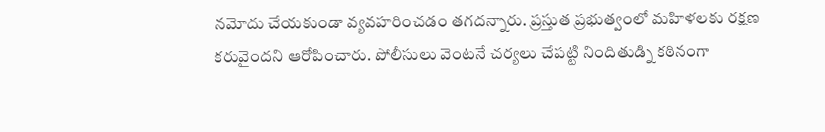నమోదు చేయకుండా వ్యవహరించడం తగదన్నారు. ప్రస్తుత ప్రభుత్వంలో మహిళలకు రక్షణ కరువైందని ఆరోపించారు. పోలీసులు వెంటనే చర్యలు చేపట్టి నిందితుడ్ని కఠినంగా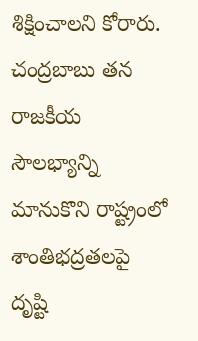శిక్షించాలని కోరారు. చంద్రబాబు తన రాజకీయ సౌలభ్యాన్ని మానుకొని రాష్ట్రంలో శాంతిభద్రతలపై దృష్టి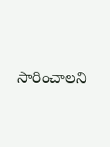సారించాలని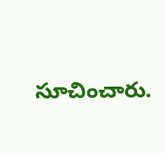సూచించారు.